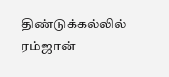திண்டுக்கல்லில் ரம்ஜான்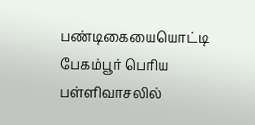பண்டிகையையொட்டி பேகம்பூர் பெரிய பள்ளிவாசலில்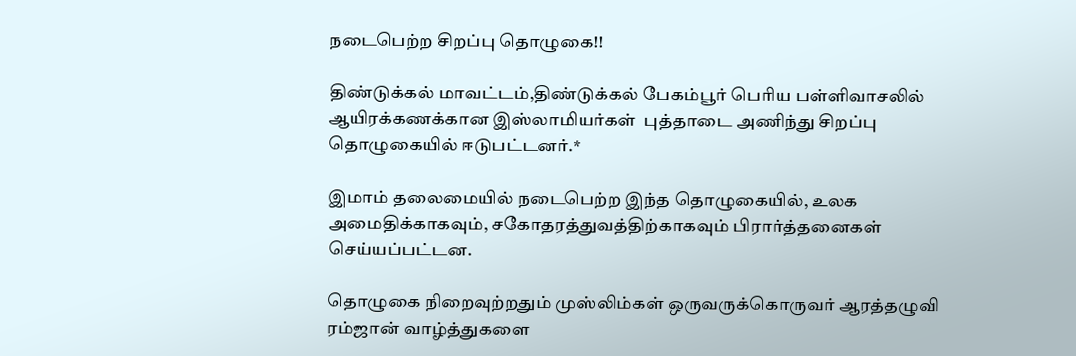நடைபெற்ற சிறப்பு தொழுகை!!

திண்டுக்கல் மாவட்டம்,திண்டுக்கல் பேகம்பூர் பெரிய பள்ளிவாசலில் ஆயிரக்கணக்கான இஸ்லாமியர்கள்  புத்தாடை அணிந்து சிறப்பு தொழுகையில் ஈடுபட்டனர்.*

இமாம் தலைமையில் நடைபெற்ற இந்த தொழுகையில், உலக அமைதிக்காகவும், சகோதரத்துவத்திற்காகவும் பிரார்த்தனைகள் செய்யப்பட்டன.

தொழுகை நிறைவுற்றதும் முஸ்லிம்கள் ஒருவருக்கொருவர் ஆரத்தழுவி ரம்ஜான் வாழ்த்துகளை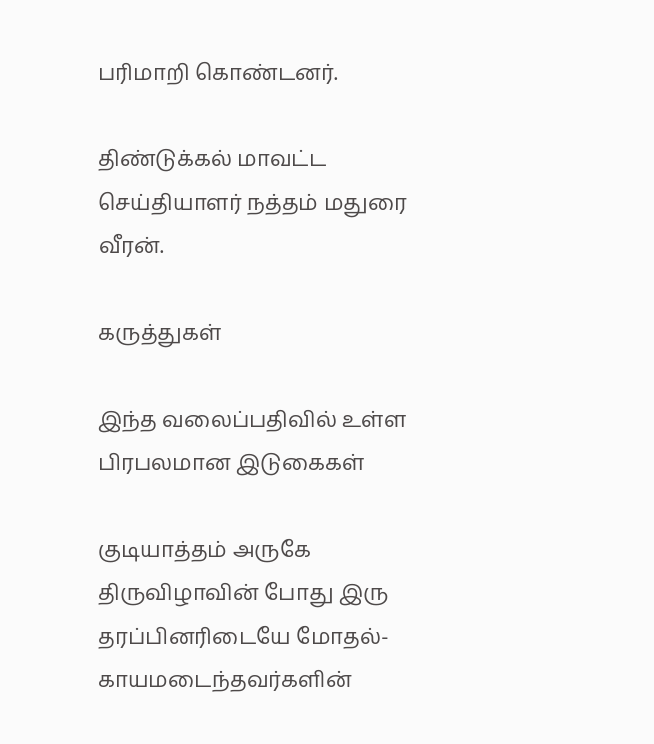பரிமாறி கொண்டனர்.

திண்டுக்கல் மாவட்ட செய்தியாளர் நத்தம் மதுரை வீரன்.

கருத்துகள்

இந்த வலைப்பதிவில் உள்ள பிரபலமான இடுகைகள்

குடியாத்தம் அருகே திருவிழாவின் போது இரு தரப்பினரிடையே மோதல்- காயமடைந்தவர்களின்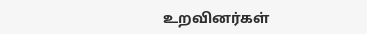உறவினர்கள்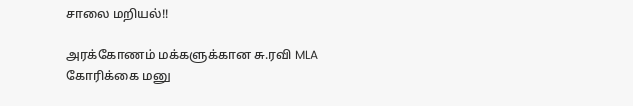சாலை மறியல்!!

அரக்கோணம் மக்களுக்கான சு.ரவி MLA கோரிக்கை மனு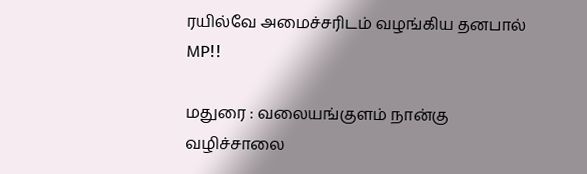ரயில்வே அமைச்சரிடம் வழங்கிய தனபால் MP!!

மதுரை : வலையங்குளம் நான்கு வழிச்சாலை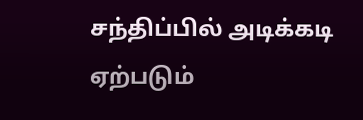சந்திப்பில் அடிக்கடி ஏற்படும்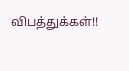விபத்துக்கள்!!